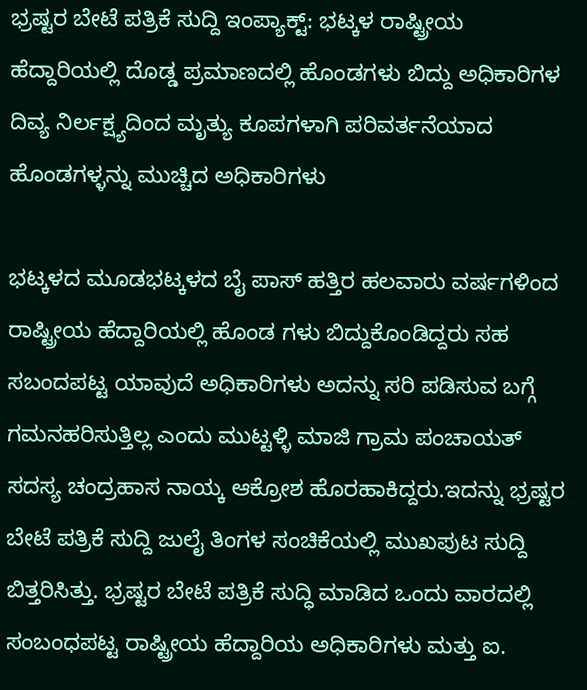ಭ್ರಷ್ಟರ ಬೇಟೆ ಪತ್ರಿಕೆ ಸುದ್ದಿ ಇಂಪ್ಯಾಕ್ಟ್: ಭಟ್ಕಳ ರಾಷ್ಟ್ರೀಯ ಹೆದ್ದಾರಿಯಲ್ಲಿ ದೊಡ್ಡ ಪ್ರಮಾಣದಲ್ಲಿ ಹೊಂಡಗಳು ಬಿದ್ದು ಅಧಿಕಾರಿಗಳ ದಿವ್ಯ ನಿರ್ಲಕ್ಷ್ಯದಿಂದ ಮೃತ್ಯು ಕೂಪಗಳಾಗಿ ಪರಿವರ್ತನೆಯಾದ ಹೊಂಡಗಳ್ಳನ್ನು ಮುಚ್ಚಿದ ಅಧಿಕಾರಿಗಳು

ಭಟ್ಕಳದ ಮೂಡಭಟ್ಕಳದ ಬೈ ಪಾಸ್ ಹತ್ತಿರ ಹಲವಾರು ವರ್ಷಗಳಿಂದ ರಾಷ್ಟ್ರೀಯ ಹೆದ್ದಾರಿಯಲ್ಲಿ ಹೊಂಡ ಗಳು ಬಿದ್ದುಕೊಂಡಿದ್ದರು ಸಹ ಸಬಂದಪಟ್ಟ ಯಾವುದೆ ಅಧಿಕಾರಿಗಳು ಅದನ್ನು ಸರಿ ಪಡಿಸುವ ಬಗ್ಗೆ ಗಮನಹರಿಸುತ್ತಿಲ್ಲ ಎಂದು ಮುಟ್ಟಳ್ಳಿ ಮಾಜಿ ಗ್ರಾಮ ಪಂಚಾಯತ್ ಸದಸ್ಯ ಚಂದ್ರಹಾಸ ನಾಯ್ಕ ಆಕ್ರೋಶ ಹೊರಹಾಕಿದ್ದರು.ಇದನ್ನು ಭ್ರಷ್ಟರ ಬೇಟೆ ಪತ್ರಿಕೆ ಸುದ್ದಿ ಜುಲೈ ತಿಂಗಳ ಸಂಚಿಕೆಯಲ್ಲಿ ಮುಖಪುಟ ಸುದ್ದಿ ಬಿತ್ತರಿಸಿತ್ತು. ಭ್ರಷ್ಟರ ಬೇಟೆ ಪತ್ರಿಕೆ ಸುದ್ಧಿ ಮಾಡಿದ ಒಂದು ವಾರದಲ್ಲಿ ಸಂಬಂಧಪಟ್ಟ ರಾಷ್ಟ್ರೀಯ ಹೆದ್ದಾರಿಯ ಅಧಿಕಾರಿಗಳು ಮತ್ತು ಐ.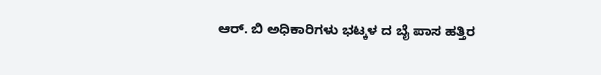ಆರ್. ಬಿ ಅಧಿಕಾರಿಗಳು ಭಟ್ಕಳ ದ ಬೈ ಪಾಸ ಹತ್ತಿರ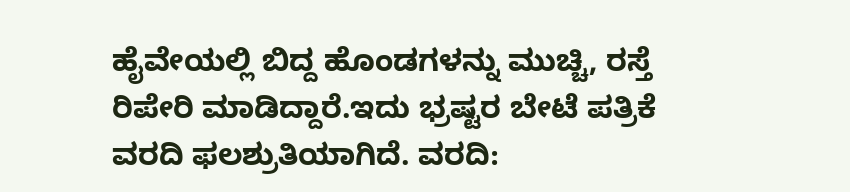ಹೈವೇಯಲ್ಲಿ ಬಿದ್ದ ಹೊಂಡಗಳನ್ನು ಮುಚ್ಚಿ, ರಸ್ತೆ ರಿಪೇರಿ ಮಾಡಿದ್ದಾರೆ.ಇದು ಭ್ರಷ್ಟರ ಬೇಟೆ ಪತ್ರಿಕೆ ವರದಿ ಫಲಶ್ರುತಿಯಾಗಿದೆ. ವರದಿ: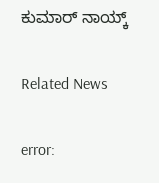ಕುಮಾರ್ ನಾಯ್ಕ್

Related News

error: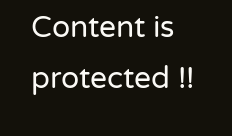Content is protected !!